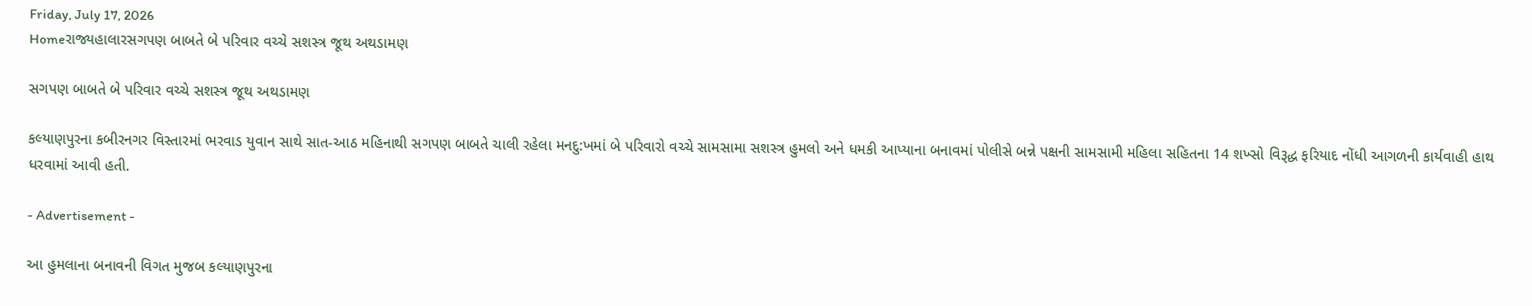Friday, July 17, 2026
Homeરાજ્યહાલારસગપણ બાબતે બે પરિવાર વચ્ચે સશસ્ત્ર જૂથ અથડામણ

સગપણ બાબતે બે પરિવાર વચ્ચે સશસ્ત્ર જૂથ અથડામણ

કલ્યાણપુરના કબીરનગર વિસ્તારમાં ભરવાડ યુવાન સાથે સાત-આઠ મહિનાથી સગપણ બાબતે ચાલી રહેલા મનદુ:ખમાં બે પરિવારો વચ્ચે સામસામા સશસ્ત્ર હુમલો અને ધમકી આપ્યાના બનાવમાં પોલીસે બન્ને પક્ષની સામસામી મહિલા સહિતના 14 શખ્સો વિરૂદ્ધ ફરિયાદ નોંધી આગળની કાર્યવાહી હાથ ધરવામાં આવી હતી.

- Advertisement -

આ હુમલાના બનાવની વિગત મુજબ કલ્યાણપુરના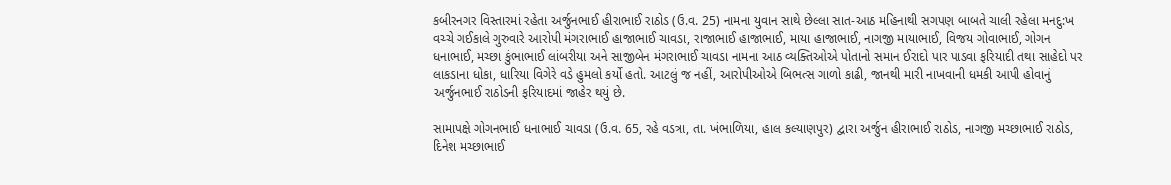કબીરનગર વિસ્તારમાં રહેતા અર્જુનભાઈ હીરાભાઈ રાઠોડ (ઉ.વ. 25) નામના યુવાન સાથે છેલ્લા સાત-આઠ મહિનાથી સગપણ બાબતે ચાલી રહેલા મનદુ:ખ વચ્ચે ગઈકાલે ગુરુવારે આરોપી મંગરાભાઈ હાજાભાઈ ચાવડા, રાજાભાઈ હાજાભાઈ, માયા હાજાભાઈ, નાગજી માયાભાઈ, વિજય ગોવાભાઈ, ગોગન ધનાભાઈ, મચ્છા કુંભાભાઈ લાંબરીયા અને સાજીબેન મંગરાભાઈ ચાવડા નામના આઠ વ્યક્તિઓએ પોતાનો સમાન ઈરાદો પાર પાડવા ફરિયાદી તથા સાહેદો પર લાકડાના ધોકા, ધારિયા વિગેરે વડે હુમલો કર્યો હતો. આટલું જ નહીં, આરોપીઓએ બિભત્સ ગાળો કાઢી, જાનથી મારી નાખવાની ધમકી આપી હોવાનું અર્જુનભાઈ રાઠોડની ફરિયાદમાં જાહેર થયું છે.

સામાપક્ષે ગોગનભાઈ ધનાભાઈ ચાવડા (ઉ.વ. 65, રહે વડત્રા, તા. ખંભાળિયા, હાલ કલ્યાણપુર) દ્વારા અર્જુન હીરાભાઈ રાઠોડ, નાગજી મચ્છાભાઈ રાઠોડ, દિનેશ મચ્છાભાઈ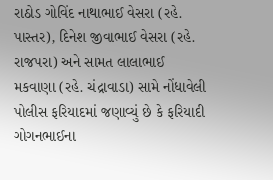રાઠોડ ગોવિંદ નાથાભાઈ વેસરા (રહે. પાસ્તર), દિનેશ જીવાભાઈ વેસરા (રહે. રાજપરા) અને સામત લાલાભાઈ મકવાણા (રહે. ચંદ્રાવાડા) સામે નોંધાવેલી પોલીસ ફરિયાદમાં જણાવ્યું છે કે ફરિયાદી ગોગનભાઈના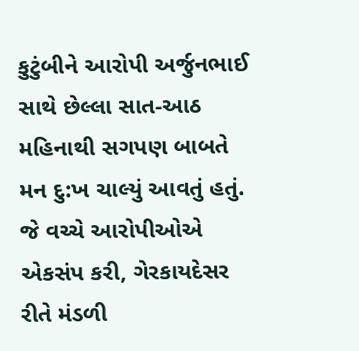કુટુંબીને આરોપી અર્જુનભાઈ સાથે છેલ્લા સાત-આઠ મહિનાથી સગપણ બાબતે મન દુ:ખ ચાલ્યું આવતું હતું. જે વચ્ચે આરોપીઓએ એકસંપ કરી, ગેરકાયદેસર રીતે મંડળી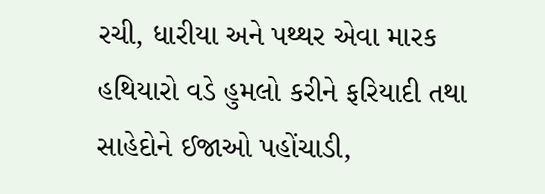રચી, ધારીયા અને પથ્થર એવા મારક હથિયારો વડે હુમલો કરીને ફરિયાદી તથા સાહેદોને ઈજાઓ પહોંચાડી,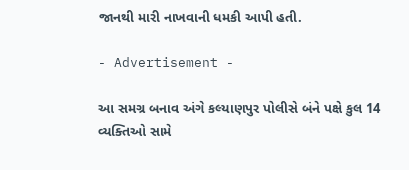જાનથી મારી નાખવાની ધમકી આપી હતી.

- Advertisement -

આ સમગ્ર બનાવ અંગે કલ્યાણપુર પોલીસે બંને પક્ષે કુલ 14 વ્યક્તિઓ સામે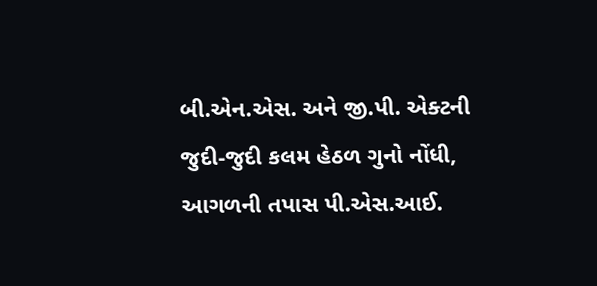બી.એન.એસ. અને જી.પી. એક્ટની જુદી-જુદી કલમ હેઠળ ગુનો નોંધી, આગળની તપાસ પી.એસ.આઈ.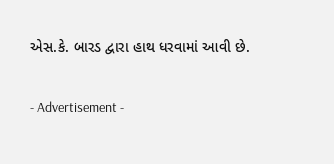એસ.કે. બારડ દ્વારા હાથ ધરવામાં આવી છે.

- Advertisement -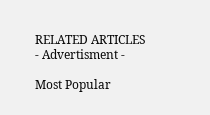RELATED ARTICLES
- Advertisment -

Most Popular